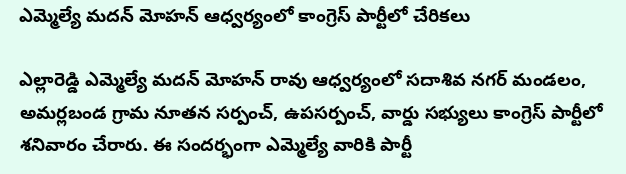ఎమ్మెల్యే మదన్ మోహన్ ఆధ్వర్యంలో కాంగ్రెస్ పార్టీలో చేరికలు

ఎల్లారెడ్డి ఎమ్మెల్యే మదన్ మోహన్ రావు ఆధ్వర్యంలో సదాశివ నగర్ మండలం, అమర్లబండ గ్రామ నూతన సర్పంచ్, ఉపసర్పంచ్, వార్డు సభ్యులు కాంగ్రెస్ పార్టీలో శనివారం చేరారు. ఈ సందర్భంగా ఎమ్మెల్యే వారికి పార్టీ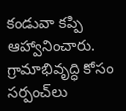కండువా కప్పి ఆహ్వానించారు. గ్రామాభివృద్ధి కోసం సర్పంచ్‌లు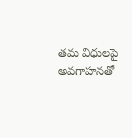తమ విధులపై అవగాహనతో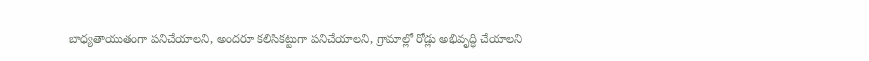బాధ్యతాయుతంగా పనిచేయాలని, అందరూ కలిసికట్టుగా పనిచేయాలని, గ్రామాల్లో రోడ్లు అభివృద్ధి చేయాలని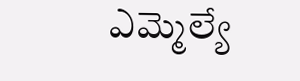ఎమ్మెల్యే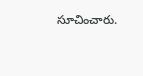సూచించారు.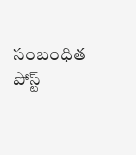సంబంధిత పోస్ట్